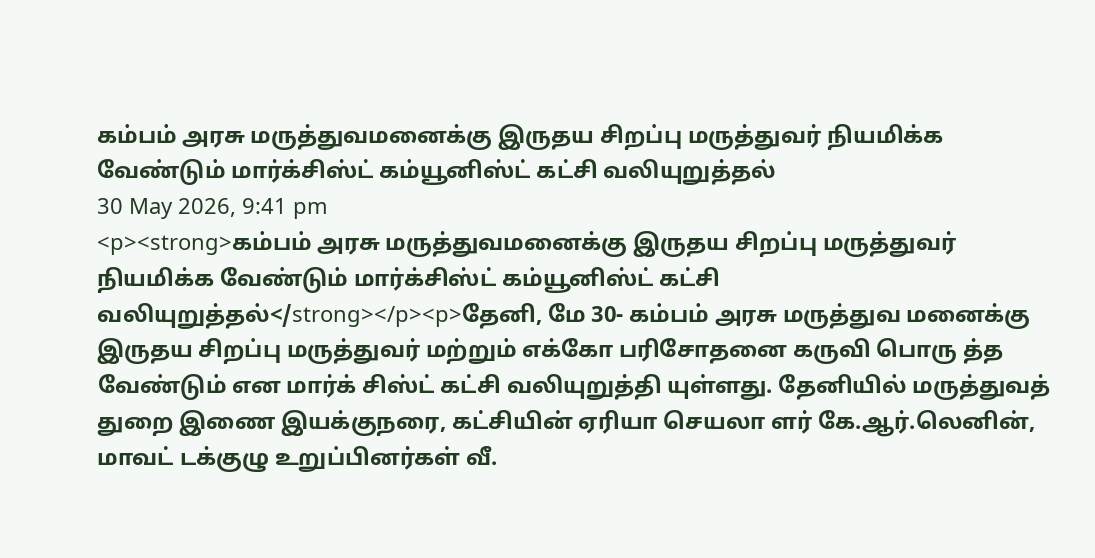கம்பம் அரசு மருத்துவமனைக்கு இருதய சிறப்பு மருத்துவர் நியமிக்க வேண்டும் மார்க்சிஸ்ட் கம்யூனிஸ்ட் கட்சி வலியுறுத்தல்
30 May 2026, 9:41 pm
<p><strong>கம்பம் அரசு மருத்துவமனைக்கு இருதய சிறப்பு மருத்துவர் நியமிக்க வேண்டும் மார்க்சிஸ்ட் கம்யூனிஸ்ட் கட்சி வலியுறுத்தல்</strong></p><p>தேனி, மே 30- கம்பம் அரசு மருத்துவ மனைக்கு இருதய சிறப்பு மருத்துவர் மற்றும் எக்கோ பரிசோதனை கருவி பொரு த்த வேண்டும் என மார்க் சிஸ்ட் கட்சி வலியுறுத்தி யுள்ளது. தேனியில் மருத்துவத் துறை இணை இயக்குநரை, கட்சியின் ஏரியா செயலா ளர் கே.ஆர்.லெனின், மாவட் டக்குழு உறுப்பினர்கள் வீ.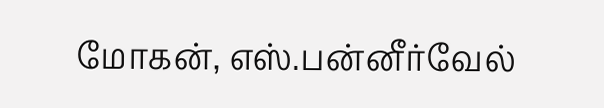மோகன், எஸ்.பன்னீர்வேல்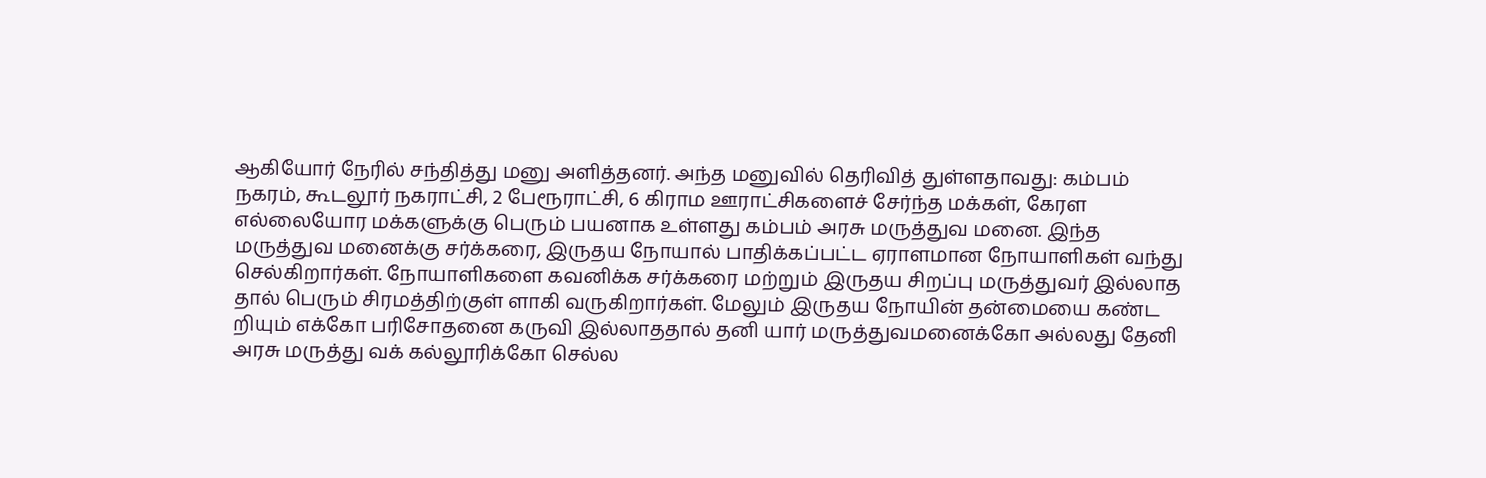ஆகியோர் நேரில் சந்தித்து மனு அளித்தனர். அந்த மனுவில் தெரிவித் துள்ளதாவது: கம்பம் நகரம், கூடலூர் நகராட்சி, 2 பேரூராட்சி, 6 கிராம ஊராட்சிகளைச் சேர்ந்த மக்கள், கேரள எல்லையோர மக்களுக்கு பெரும் பயனாக உள்ளது கம்பம் அரசு மருத்துவ மனை. இந்த மருத்துவ மனைக்கு சர்க்கரை, இருதய நோயால் பாதிக்கப்பட்ட ஏராளமான நோயாளிகள் வந்து செல்கிறார்கள். நோயாளிகளை கவனிக்க சர்க்கரை மற்றும் இருதய சிறப்பு மருத்துவர் இல்லாத தால் பெரும் சிரமத்திற்குள் ளாகி வருகிறார்கள். மேலும் இருதய நோயின் தன்மையை கண்ட றியும் எக்கோ பரிசோதனை கருவி இல்லாததால் தனி யார் மருத்துவமனைக்கோ அல்லது தேனி அரசு மருத்து வக் கல்லூரிக்கோ செல்ல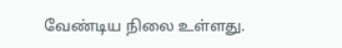வேண்டிய நிலை உள்ளது.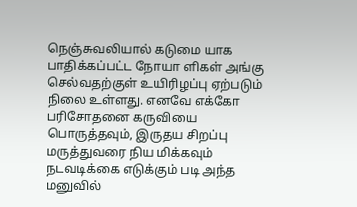நெஞ்சுவலியால் கடுமை யாக பாதிக்கப்பட்ட நோயா ளிகள் அங்கு செல்வதற்குள் உயிரிழப்பு ஏற்படும் நிலை உள்ளது. எனவே எக்கோ பரிசோதனை கருவியை பொருத்தவும், இருதய சிறப்பு மருத்துவரை நிய மிக்கவும் நடவடிக்கை எடுக்கும் படி அந்த மனுவில்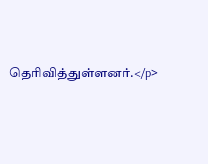தெரிவித்துள்ளனர்.</p>